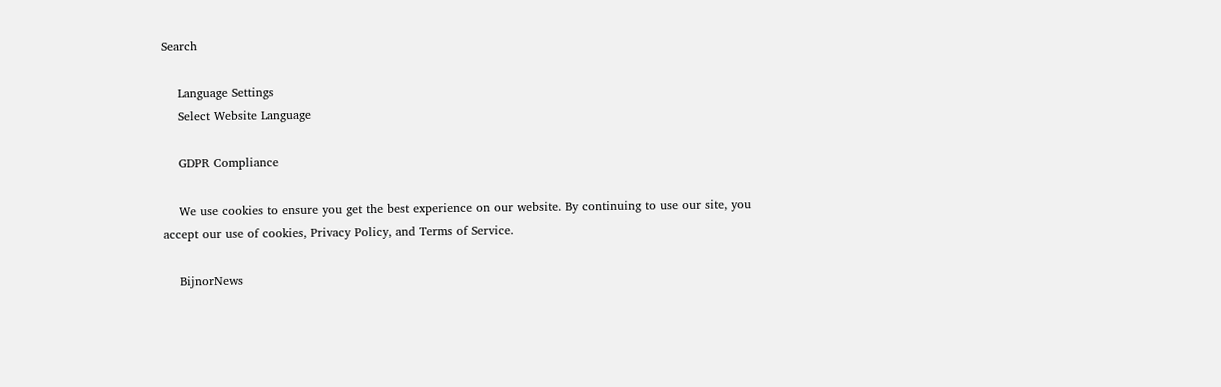Search

    Language Settings
    Select Website Language

    GDPR Compliance

    We use cookies to ensure you get the best experience on our website. By continuing to use our site, you accept our use of cookies, Privacy Policy, and Terms of Service.

    BijnorNews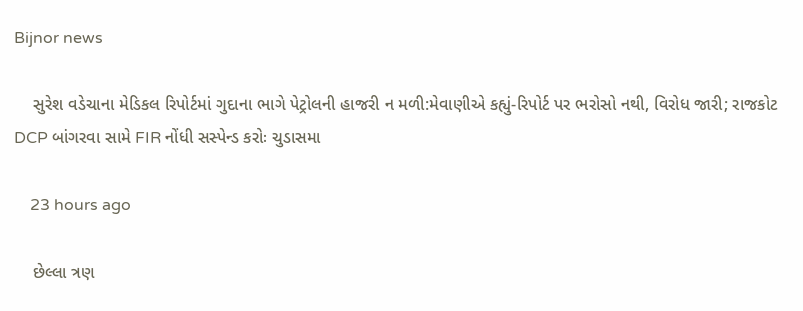Bijnor news

    સુરેશ વડેચાના મેડિકલ રિપોર્ટમાં ગુદાના ભાગે પેટ્રોલની હાજરી ન મળી:મેવાણીએ કહ્યું-રિપોર્ટ પર ભરોસો નથી, વિરોધ જારી; રાજકોટ DCP બાંગરવા સામે FIR નોંધી સસ્પેન્ડ કરોઃ ચુડાસમા

    23 hours ago

    છેલ્લા ત્રણ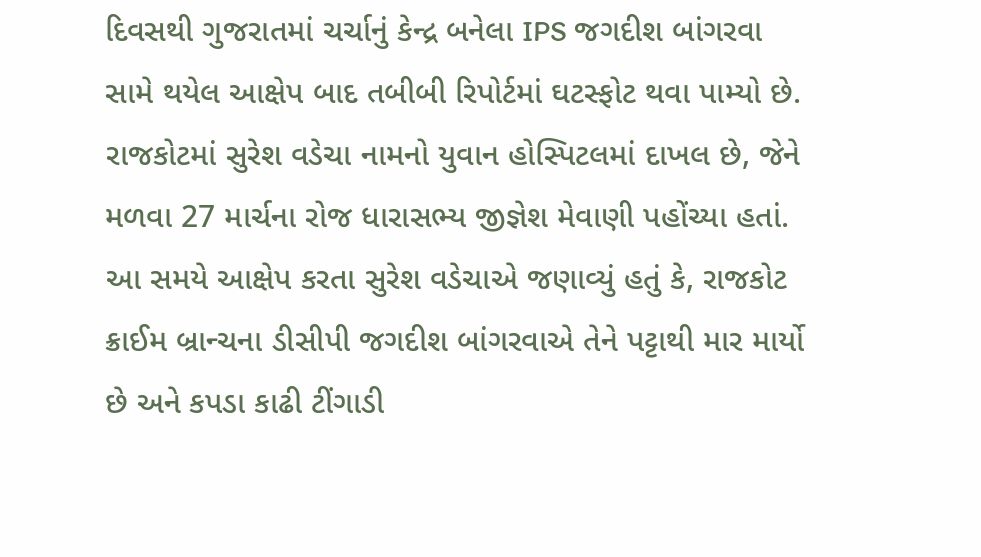દિવસથી ગુજરાતમાં ચર્ચાનું કેન્દ્ર બનેલા IPS જગદીશ બાંગરવા સામે થયેલ આક્ષેપ બાદ તબીબી રિપોર્ટમાં ઘટસ્ફોટ થવા પામ્યો છે. રાજકોટમાં સુરેશ વડેચા નામનો યુવાન હોસ્પિટલમાં દાખલ છે, જેને મળવા 27 માર્ચના રોજ ધારાસભ્ય જીજ્ઞેશ મેવાણી પહોંચ્યા હતાં. આ સમયે આક્ષેપ કરતા સુરેશ વડેચાએ જણાવ્યું હતું કે, રાજકોટ ક્રાઈમ બ્રાન્ચના ડીસીપી જગદીશ બાંગરવાએ તેને પટ્ટાથી માર માર્યો છે અને કપડા કાઢી ટીંગાડી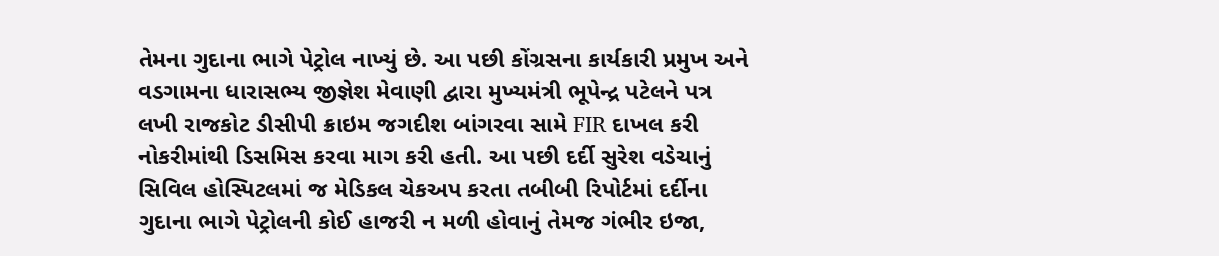તેમના ગુદાના ભાગે પેટ્રોલ નાખ્યું છે. આ પછી કોંગ્રસના કાર્યકારી પ્રમુખ અને વડગામના ધારાસભ્ય જીજ્ઞેશ મેવાણી દ્વારા મુખ્યમંત્રી ભૂપેન્દ્ર પટેલને પત્ર લખી રાજકોટ ડીસીપી ક્રાઇમ જગદીશ બાંગરવા સામે FIR દાખલ કરી નોકરીમાંથી ડિસમિસ કરવા માગ કરી હતી. આ પછી દર્દી સુરેશ વડેચાનું સિવિલ હોસ્પિટલમાં જ મેડિકલ ચેકઅપ કરતા તબીબી રિપોર્ટમાં દર્દીના ગુદાના ભાગે પેટ્રોલની કોઈ હાજરી ન મળી હોવાનું તેમજ ગંભીર ઇજા,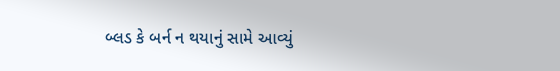બ્લડ કે બર્ન ન થયાનું સામે આવ્યું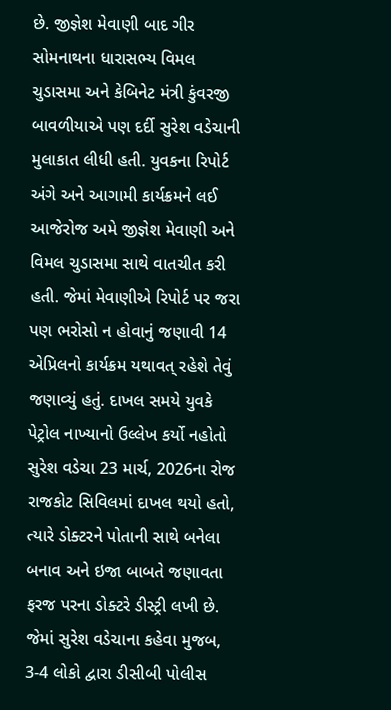છે. જીજ્ઞેશ મેવાણી બાદ ગીર સોમનાથના ધારાસભ્ય વિમલ ચુડાસમા અને કેબિનેટ મંત્રી કુંવરજી બાવળીયાએ પણ દર્દી સુરેશ વડેચાની મુલાકાત લીધી હતી. યુવકના રિપોર્ટ અંગે અને આગામી કાર્યક્રમને લઈ આજેરોજ અમે જીજ્ઞેશ મેવાણી અને વિમલ ચુડાસમા સાથે વાતચીત કરી હતી. જેમાં મેવાણીએ રિપોર્ટ પર જરા પણ ભરોસો ન હોવાનું જણાવી 14 એપ્રિલનો કાર્યક્રમ યથાવત્ રહેશે તેવું જણાવ્યું હતું. દાખલ સમયે યુવકે પેટ્રોલ નાખ્યાનો ઉલ્લેખ કર્યો નહોતો સુરેશ વડેચા 23 માર્ચ, 2026ના રોજ રાજકોટ સિવિલમાં દાખલ થયો હતો, ત્યારે ડોક્ટરને પોતાની સાથે બનેલા બનાવ અને ઇજા બાબતે જણાવતા ફરજ પરના ડોક્ટરે ડીસ્ટ્રી લખી છે. જેમાં સુરેશ વડેચાના કહેવા મુજબ, 3-4 લોકો દ્વારા ડીસીબી પોલીસ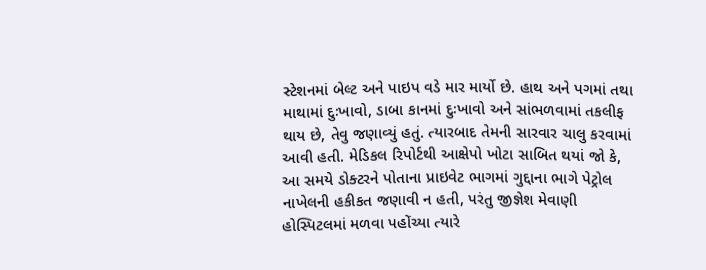સ્ટેશનમાં બેલ્ટ અને પાઇપ વડે માર માર્યો છે. હાથ અને પગમાં તથા માથામાં દુઃખાવો, ડાબા કાનમાં દુઃખાવો અને સાંભળવામાં તકલીફ થાય છે, તેવુ જણાવ્યું હતું. ત્યારબાદ તેમની સારવાર ચાલુ કરવામાં આવી હતી. મેડિકલ રિપોર્ટથી આક્ષેપો ખોટા સાબિત થયાં જો કે, આ સમયે ડોક્ટરને પોતાના પ્રાઇવેટ ભાગમાં ગુદ્દાના ભાગે પેટ્રોલ નાખેલની હકીકત જણાવી ન હતી, પરંતુ જીજ્ઞેશ મેવાણી હોસ્પિટલમાં મળવા પહોંચ્યા ત્યારે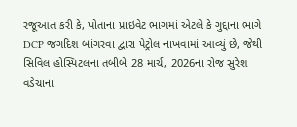રજૂઆત કરી કે, પોતાના પ્રાઇવેટ ભાગમાં એટલે કે ગુદ્દાના ભાગે DCP જગદિશ બાંગરવા દ્વારા પેટ્રોલ નાખવામાં આવ્યું છે, જેથી સિવિલ હોસ્પિટલના તબીબે 28 માર્ચ, 2026ના રોજ સુરેશ વડેચાના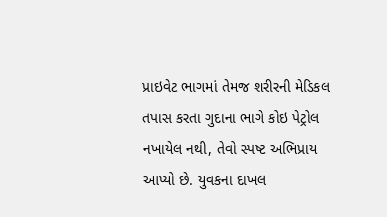પ્રાઇવેટ ભાગમાં તેમજ શરીરની મેડિકલ તપાસ કરતા ગુદાના ભાગે કોઇ પેટ્રોલ નખાયેલ નથી, તેવો સ્પષ્ટ અભિપ્રાય આપ્યો છે. યુવકના દાખલ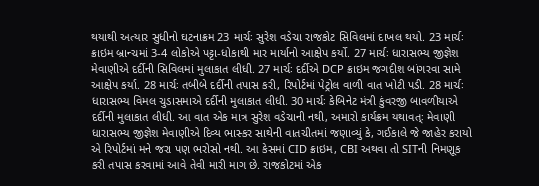થયાથી અત્યાર સુધીનો ઘટનાક્રમ 23 માર્ચઃ સુરેશ વડેચા રાજકોટ સિવિલમાં દાખલ થયો. 23 માર્ચઃ ક્રાઇમ બ્રાન્ચમાં 3-4 લોકોએ પટ્ટા-ધોકાથી માર માર્યાનો આક્ષેપ કર્યો. 27 માર્ચઃ ધારાસભ્ય જીજ્ઞેશ મેવાણીએ દર્દીની સિવિલમાં મુલાકાત લીધી. 27 માર્ચઃ દર્દીએ DCP ક્રાઇમ જગદીશ બાંગરવા સામે આક્ષેપ કર્યા. 28 માર્ચઃ તબીબે દર્દીની તપાસ કરી, રિપોર્ટમાં પેટ્રોલ વાળી વાત ખોટી પડી. 28 માર્ચઃ ધારાસભ્ય વિમલ ચુડાસમાએ દર્દીની મુલાકાત લીધી. 30 માર્ચઃ કેબિનેટ મંત્રી કુંવરજી બાવળીયાએ દર્દીની મુલાકાત લીધી. આ વાત એક માત્ર સુરેશ વડેચાની નથી, અમારો કાર્યક્રમ યથાવત્ઃ મેવાણી ધારાસભ્ય જીજ્ઞેશ મેવાણીએ દિવ્ય ભાસ્કર સાથેની વાતચીતમાં જણાવ્યું કે, ગઈકાલે જે જાહેર કરાયો એ રિપોર્ટમાં મને જરા પણ ભરોસો નથી. આ કેસમાં CID ક્રાઇમ, CBI અથવા તો SITની નિમણૂક કરી તપાસ કરવામાં આવે તેવી મારી માગ છે. રાજકોટમાં એક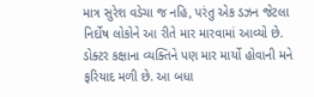માત્ર સુરેશ વડેચા જ નહિ, પરંતુ એક ડઝન જેટલા નિર્દોષ લોકોને આ રીતે માર મારવામાં આવ્યો છે. ડોક્ટર કક્ષાના વ્યક્તિને પણ માર માર્યો હોવાની મને ફરિયાદ મળી છે. આ બધા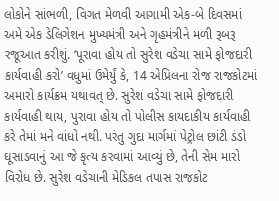લોકોને સાંભળી, વિગત મેળવી આગામી એક-બે દિવસમાં અમે એક ડેલિગેશન મુખ્યમંત્રી અને ગૃહમંત્રીને મળી રૂબરૂ રજૂઆત કરીશું. ‘પૂરાવા હોય તો સુરેશ વડેચા સામે ફોજદારી કાર્યવાહી કરો’ વધુમાં ઉમેર્યું કે, 14 એપ્રિલના રોજ રાજકોટમાં અમારો કાર્યક્રમ યથાવત્ છે. સુરેશ વડેચા સામે ફોજદારી કાર્યવાહી થાય, પુરાવા હોય તો પોલીસ કાયદાકીય કાર્યવાહી કરે તેમાં મને વાંધો નથી. પરંતુ ગુદા માર્ગમાં પેટ્રોલ છાંટી ડંડો ઘૂસાડવાનું આ જે કૃત્ય કરવામાં આવ્યું છે, તેની સેમ મારો વિરોધ છે. સુરેશ વડેચાની મેડિકલ તપાસ રાજકોટ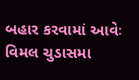બહાર કરવામાં આવેઃ વિમલ ચુડાસમા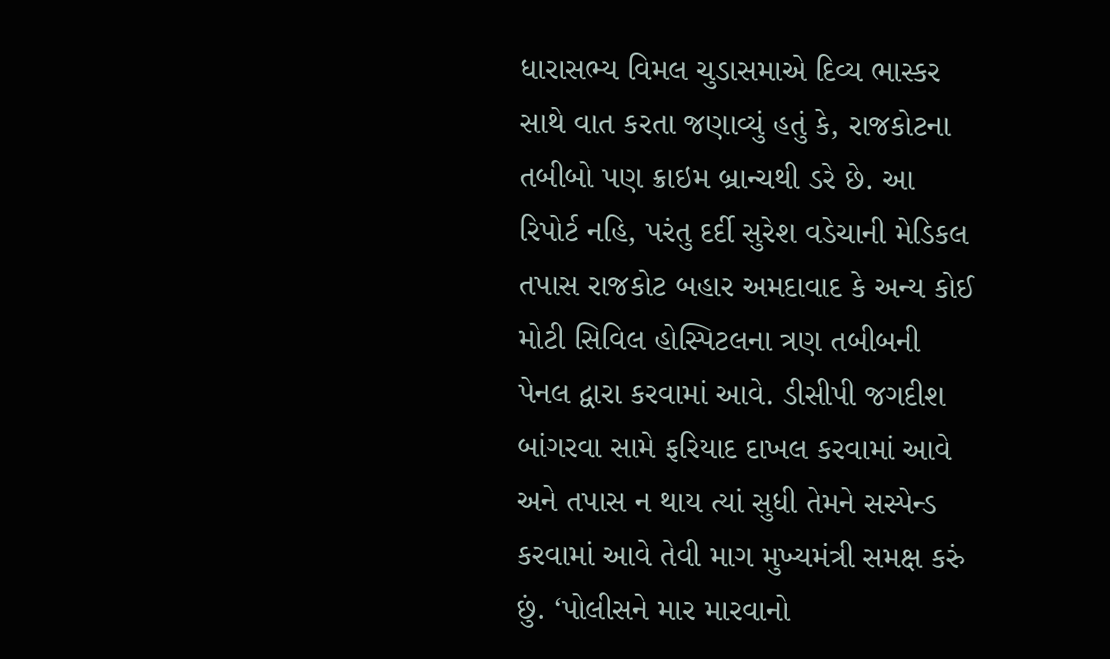ધારાસભ્ય વિમલ ચુડાસમાએ દિવ્ય ભાસ્કર સાથે વાત કરતા જણાવ્યું હતું કે, રાજકોટના તબીબો પણ ક્રાઇમ બ્રાન્ચથી ડરે છે. આ રિપોર્ટ નહિ, પરંતુ દર્દી સુરેશ વડેચાની મેડિકલ તપાસ રાજકોટ બહાર અમદાવાદ કે અન્ય કોઈ મોટી સિવિલ હોસ્પિટલના ત્રણ તબીબની પેનલ દ્વારા કરવામાં આવે. ડીસીપી જગદીશ બાંગરવા સામે ફરિયાદ દાખલ કરવામાં આવે અને તપાસ ન થાય ત્યાં સુધી તેમને સસ્પેન્ડ કરવામાં આવે તેવી માગ મુખ્યમંત્રી સમક્ષ કરું છું. ‘પોલીસને માર મારવાનો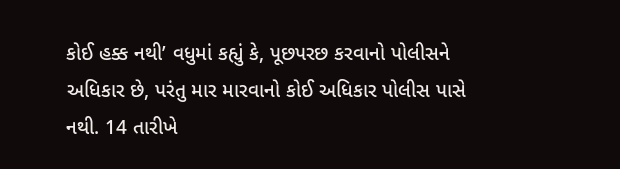કોઈ હક્ક નથી’ વધુમાં કહ્યું કે, પૂછપરછ કરવાનો પોલીસને અધિકાર છે, પરંતુ માર મારવાનો કોઈ અધિકાર પોલીસ પાસે નથી. 14 તારીખે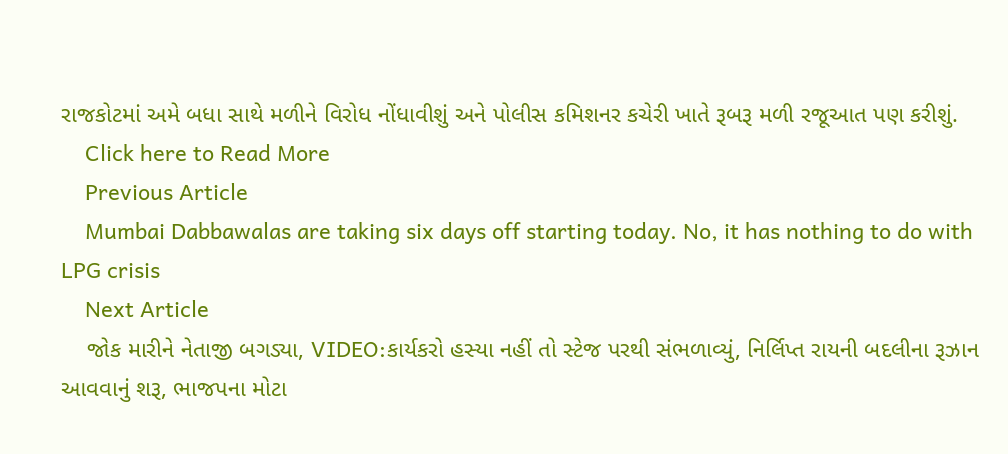રાજકોટમાં અમે બધા સાથે મળીને વિરોધ નોંધાવીશું અને પોલીસ કમિશનર કચેરી ખાતે રૂબરૂ મળી રજૂઆત પણ કરીશું.
    Click here to Read More
    Previous Article
    Mumbai Dabbawalas are taking six days off starting today. No, it has nothing to do with LPG crisis
    Next Article
    જોક મારીને નેતાજી બગડ્યા, VIDEO:કાર્યકરો હસ્યા નહીં તો સ્ટેજ પરથી સંભળાવ્યું, નિર્લિપ્ત રાયની બદલીના રૂઝાન આવવાનું શરૂ, ભાજપના મોટા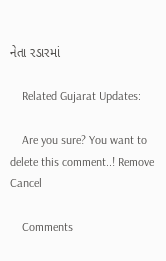નેતા રડારમાં

    Related Gujarat Updates:

    Are you sure? You want to delete this comment..! Remove Cancel

    Comments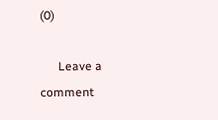(0)

      Leave a comment